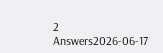2 Answers2026-06-17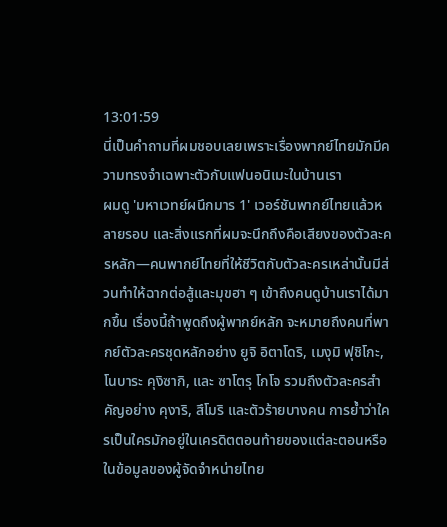13:01:59
นี่เป็นคำถามที่ผมชอบเลยเพราะเรื่องพากย์ไทยมักมีความทรงจำเฉพาะตัวกับแฟนอนิเมะในบ้านเรา
ผมดู 'มหาเวทย์ผนึกมาร 1' เวอร์ชันพากย์ไทยแล้วหลายรอบ และสิ่งแรกที่ผมจะนึกถึงคือเสียงของตัวละครหลัก—คนพากย์ไทยที่ให้ชีวิตกับตัวละครเหล่านั้นมีส่วนทำให้ฉากต่อสู้และมุขฮา ๆ เข้าถึงคนดูบ้านเราได้มากขึ้น เรื่องนี้ถ้าพูดถึงผู้พากย์หลัก จะหมายถึงคนที่พากย์ตัวละครชุดหลักอย่าง ยูจิ อิตาโดริ, เมงุมิ ฟุชิโกะ, โนบาระ คุงิซากิ, และ ซาโตรุ โกโจ รวมถึงตัวละครสำคัญอย่าง คุงาริ, สึโมริ และตัวร้ายบางคน การย้ำว่าใครเป็นใครมักอยู่ในเครดิตตอนท้ายของแต่ละตอนหรือในข้อมูลของผู้จัดจำหน่ายไทย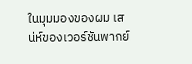ในมุมมองของผม เสน่ห์ของเวอร์ชันพากย์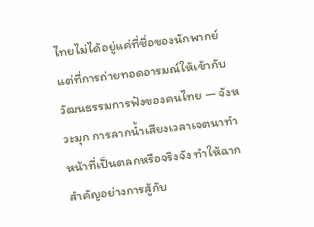ไทยไม่ได้อยู่แค่ที่ชื่อของนักพากย์ แต่ที่การถ่ายทอดอารมณ์ให้เข้ากับวัฒนธรรมการฟังของคนไทย — จังหวะมุก การลากน้ำเสียงเวลาเจตนาทำหน้าที่เป็นตลกหรือจริงจัง ทำให้ฉากสำคัญอย่างการสู้กับ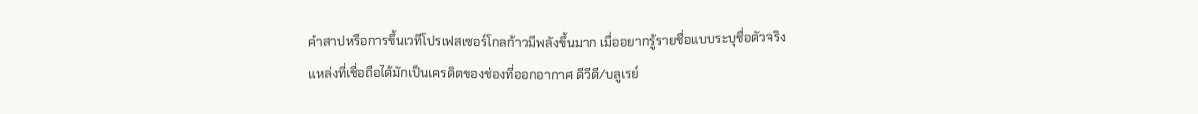คำสาปหรือการขึ้นเวทีโปรเฟสเซอร์โกลก้าวมีพลังขึ้นมาก เมื่ออยากรู้รายชื่อแบบระบุชื่อตัวจริง แหล่งที่เชื่อถือได้มักเป็นเครดิตของช่องที่ออกอากาศ ดีวีดี/บลูเรย์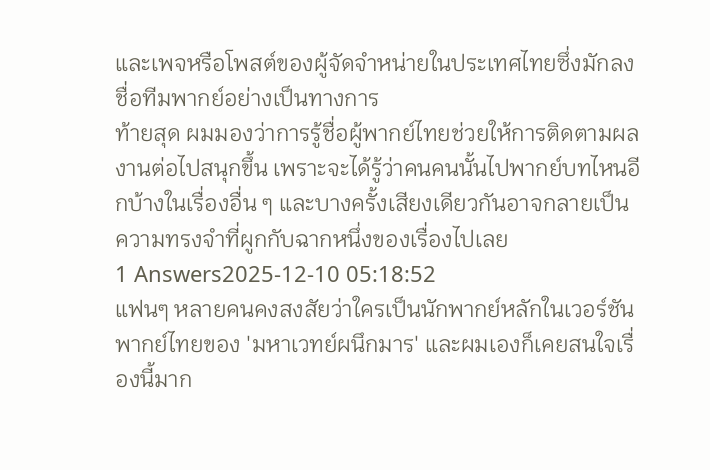และเพจหรือโพสต์ของผู้จัดจำหน่ายในประเทศไทยซึ่งมักลงชื่อทีมพากย์อย่างเป็นทางการ
ท้ายสุด ผมมองว่าการรู้ชื่อผู้พากย์ไทยช่วยให้การติดตามผลงานต่อไปสนุกขึ้น เพราะจะได้รู้ว่าคนคนนั้นไปพากย์บทไหนอีกบ้างในเรื่องอื่น ๆ และบางครั้งเสียงเดียวกันอาจกลายเป็นความทรงจำที่ผูกกับฉากหนึ่งของเรื่องไปเลย
1 Answers2025-12-10 05:18:52
แฟนๆ หลายคนคงสงสัยว่าใครเป็นนักพากย์หลักในเวอร์ชันพากย์ไทยของ 'มหาเวทย์ผนึกมาร' และผมเองก็เคยสนใจเรื่องนี้มาก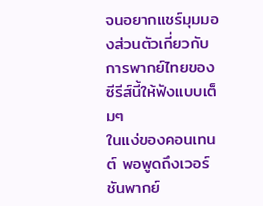จนอยากแชร์มุมมองส่วนตัวเกี่ยวกับการพากย์ไทยของซีรีส์นี้ให้ฟังแบบเต็มๆ
ในแง่ของคอนเทนต์ พอพูดถึงเวอร์ชันพากย์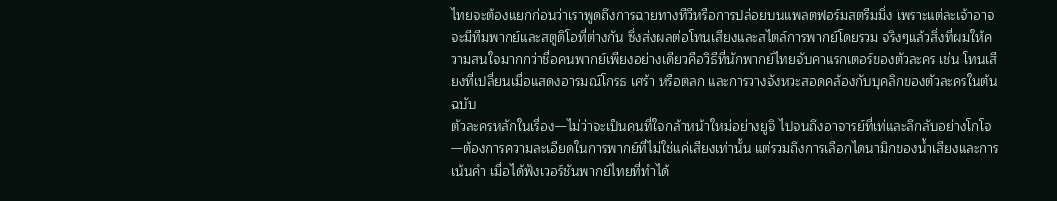ไทยจะต้องแยกก่อนว่าเราพูดถึงการฉายทางทีวีหรือการปล่อยบนแพลตฟอร์มสตรีมมิ่ง เพราะแต่ละเจ้าอาจจะมีทีมพากย์และสตูดิโอที่ต่างกัน ซึ่งส่งผลต่อโทนเสียงและสไตล์การพากย์โดยรวม จริงๆแล้วสิ่งที่ผมให้ความสนใจมากกว่าชื่อคนพากย์เพียงอย่างเดียวคือวิธีที่นักพากย์ไทยจับคาแรกเตอร์ของตัวละคร เช่น โทนเสียงที่เปลี่ยนเมื่อแสดงอารมณ์โกรธ เศร้า หรือตลก และการวางจังหวะสอดคล้องกับบุคลิกของตัวละครในต้นฉบับ
ตัวละครหลักในเรื่อง—ไม่ว่าจะเป็นคนที่ใจกล้าหน้าใหม่อย่างยูจิ ไปจนถึงอาจารย์ที่เท่และลึกลับอย่างโกโจ—ต้องการความละเอียดในการพากย์ที่ไม่ใช่แค่เสียงเท่านั้น แต่รวมถึงการเลือกไดนามิกของน้ำเสียงและการเน้นคำ เมื่อได้ฟังเวอร์ชันพากย์ไทยที่ทำได้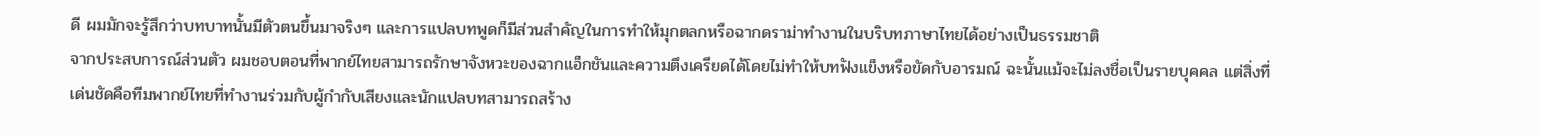ดี ผมมักจะรู้สึกว่าบทบาทนั้นมีตัวตนขึ้นมาจริงๆ และการแปลบทพูดก็มีส่วนสำคัญในการทำให้มุกตลกหรือฉากดราม่าทำงานในบริบทภาษาไทยได้อย่างเป็นธรรมชาติ
จากประสบการณ์ส่วนตัว ผมชอบตอนที่พากย์ไทยสามารถรักษาจังหวะของฉากแอ็กชันและความตึงเครียดได้โดยไม่ทำให้บทฟังแข็งหรือขัดกับอารมณ์ ฉะนั้นแม้จะไม่ลงชื่อเป็นรายบุคคล แต่สิ่งที่เด่นชัดคือทีมพากย์ไทยที่ทำงานร่วมกับผู้กำกับเสียงและนักแปลบทสามารถสร้าง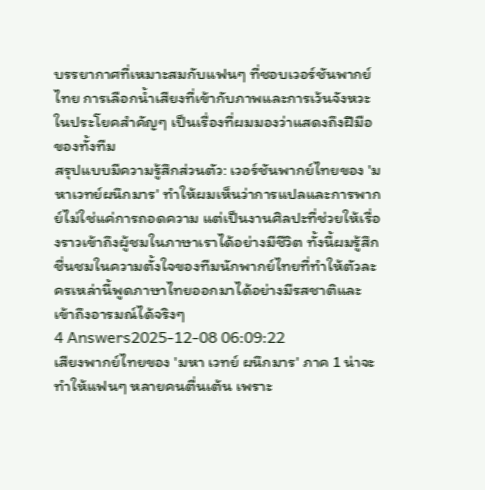บรรยากาศที่เหมาะสมกับแฟนๆ ที่ชอบเวอร์ชันพากย์ไทย การเลือกน้ำเสียงที่เข้ากับภาพและการเว้นจังหวะในประโยคสำคัญๆ เป็นเรื่องที่ผมมองว่าแสดงถึงฝีมือของทั้งทีม
สรุปแบบมีความรู้สึกส่วนตัว: เวอร์ชันพากย์ไทยของ 'มหาเวทย์ผนึกมาร' ทำให้ผมเห็นว่าการแปลและการพากย์ไม่ใช่แค่การถอดความ แต่เป็นงานศิลปะที่ช่วยให้เรื่องราวเข้าถึงผู้ชมในภาษาเราได้อย่างมีชีวิต ทั้งนี้ผมรู้สึกชื่นชมในความตั้งใจของทีมนักพากย์ไทยที่ทำให้ตัวละครเหล่านี้พูดภาษาไทยออกมาได้อย่างมีรสชาติและเข้าถึงอารมณ์ได้จริงๆ
4 Answers2025-12-08 06:09:22
เสียงพากย์ไทยของ 'มหา เวทย์ ผนึกมาร' ภาค 1 น่าจะทำให้แฟนๆ หลายคนตื่นเต้น เพราะ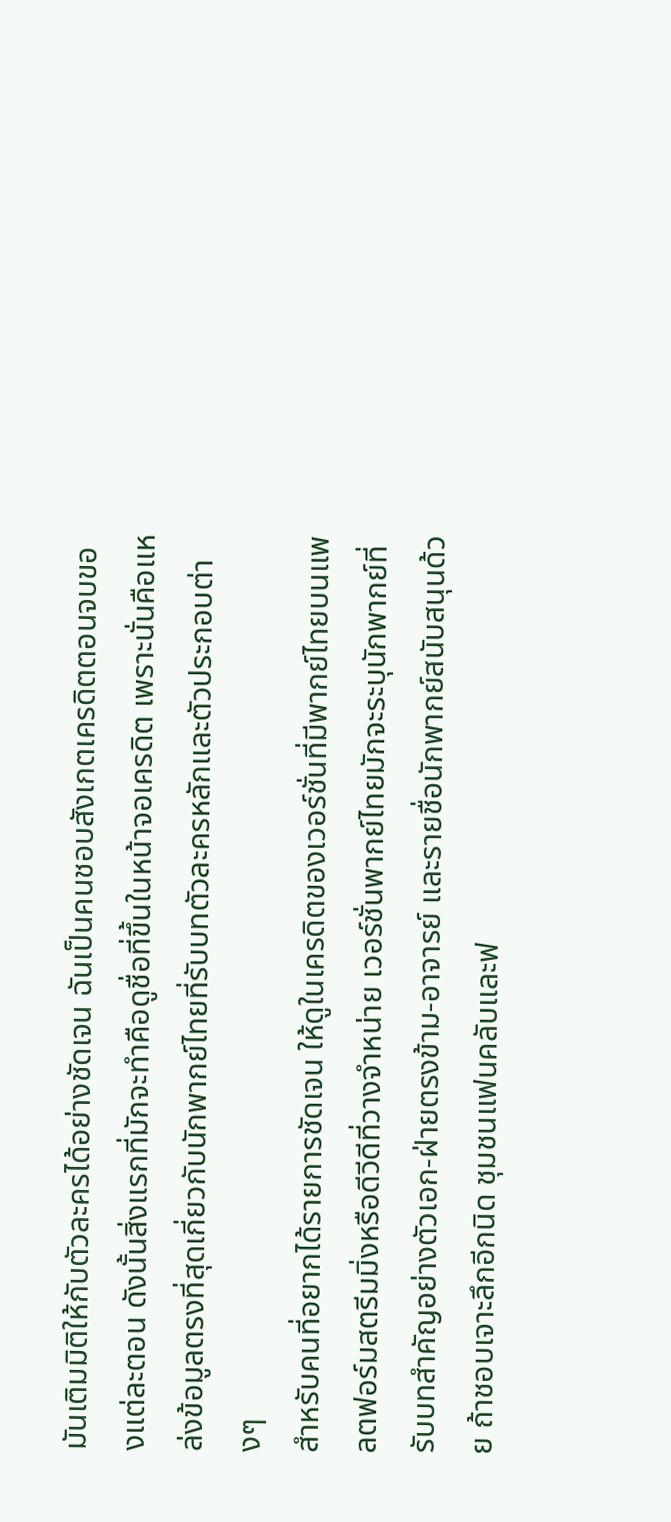มันเติมมิติให้กับตัวละครได้อย่างชัดเจน ฉันเป็นคนชอบสังเกตเครดิตตอนจบของแต่ละตอน ดังนั้นสิ่งแรกที่มักจะทำคือดูชื่อที่ขึ้นในหน้าจอเครดิต เพราะนั่นคือแหล่งข้อมูลตรงที่สุดเกี่ยวกับนักพากย์ไทยที่รับบทตัวละครหลักและตัวประกอบต่างๆ
สำหรับคนที่อยากได้รายการชัดเจน ให้ดูในเครดิตของเวอร์ชั่นที่มีพากย์ไทยบนแพลตฟอร์มสตรีมมิ่งหรือดีวีดีที่วางจำหน่าย เวอร์ชั่นพากย์ไทยมักจะระบุนักพากย์ที่รับบทสำคัญอย่างตัวเอก-ฝ่ายตรงข้าม-อาจารย์ และรายชื่อนักพากย์สนับสนุนด้วย ถ้าชอบเจาะลึกอีกนิด ชุมชนแฟนคลับและฟ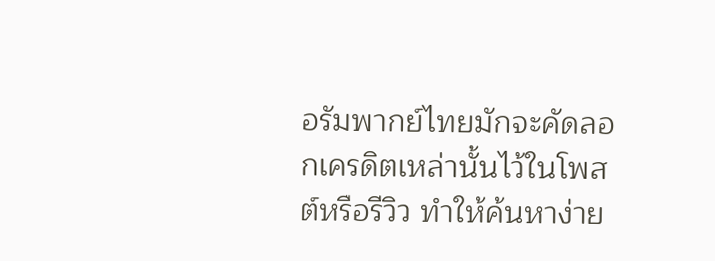อรัมพากย์ไทยมักจะคัดลอกเครดิตเหล่านั้นไว้ในโพสต์หรือรีวิว ทำให้ค้นหาง่าย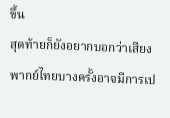ขึ้น
สุดท้ายก็ยังอยากบอกว่าเสียงพากย์ไทยบางครั้งอาจมีการเป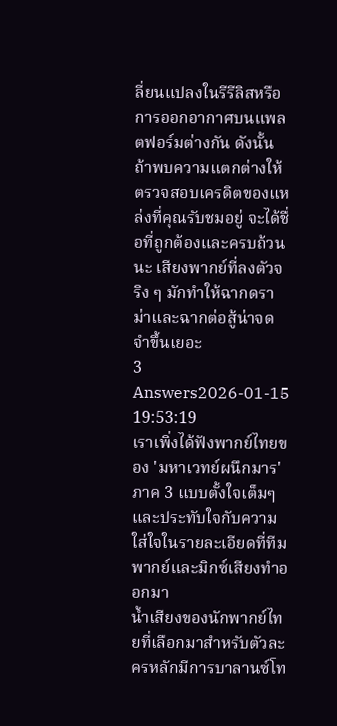ลี่ยนแปลงในรีรีลิสหรือการออกอากาศบนแพลตฟอร์มต่างกัน ดังนั้นถ้าพบความแตกต่างให้ตรวจสอบเครดิตของแหล่งที่คุณรับชมอยู่ จะได้ชื่อที่ถูกต้องและครบถ้วนนะ เสียงพากย์ที่ลงตัวจริง ๆ มักทำให้ฉากดราม่าและฉากต่อสู้น่าจดจำขึ้นเยอะ
3 Answers2026-01-15 19:53:19
เราเพิ่งได้ฟังพากย์ไทยของ 'มหาเวทย์ผนึกมาร' ภาค 3 แบบตั้งใจเต็มๆ และประทับใจกับความใส่ใจในรายละเอียดที่ทีมพากย์และมิกซ์เสียงทำออกมา
น้ำเสียงของนักพากย์ไทยที่เลือกมาสำหรับตัวละครหลักมีการบาลานซ์โท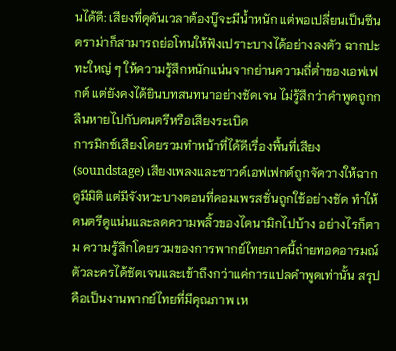นได้ดี: เสียงที่ดุดันเวลาต้องบู๊จะมีน้ำหนัก แต่พอเปลี่ยนเป็นซีนดราม่าก็สามารถย่อโทนให้ฟังเปราะบางได้อย่างลงตัว ฉากปะทะใหญ่ ๆ ให้ความรู้สึกหนักแน่นจากย่านความถี่ต่ำของเอฟเฟกต์ แต่ยังคงได้ยินบทสนทนาอย่างชัดเจน ไม่รู้สึกว่าคำพูดถูกกลืนหายไปกับดนตรีหรือเสียงระเบิด
การมิกซ์เสียงโดยรวมทำหน้าที่ได้ดีเรื่องพื้นที่เสียง (soundstage) เสียงเพลงและซาวด์เอฟเฟกต์ถูกจัดวางให้ฉากดูมีมิติ แต่มีจังหวะบางตอนที่คอมเพรสชั่นถูกใช้อย่างชัด ทำให้ดนตรีดูแน่นและลดความพลิ้วของไดนามิกไปบ้าง อย่างไรก็ตาม ความรู้สึกโดยรวมของการพากย์ไทยภาคนี้ถ่ายทอดอารมณ์ตัวละครได้ชัดเจนและเข้าถึงกว่าแค่การแปลคำพูดเท่านั้น สรุปคือเป็นงานพากย์ไทยที่มีคุณภาพ เห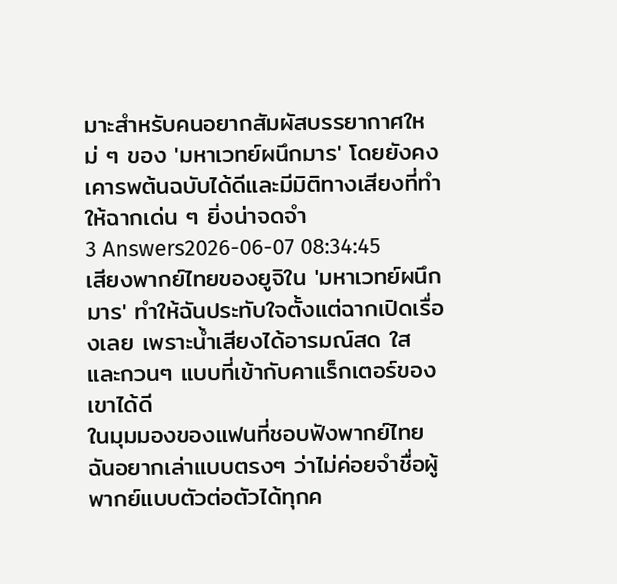มาะสำหรับคนอยากสัมผัสบรรยากาศใหม่ ๆ ของ 'มหาเวทย์ผนึกมาร' โดยยังคงเคารพต้นฉบับได้ดีและมีมิติทางเสียงที่ทำให้ฉากเด่น ๆ ยิ่งน่าจดจำ
3 Answers2026-06-07 08:34:45
เสียงพากย์ไทยของยูจิใน 'มหาเวทย์ผนึกมาร' ทำให้ฉันประทับใจตั้งแต่ฉากเปิดเรื่องเลย เพราะน้ำเสียงได้อารมณ์สด ใส และกวนๆ แบบที่เข้ากับคาแร็กเตอร์ของเขาได้ดี
ในมุมมองของแฟนที่ชอบฟังพากย์ไทย ฉันอยากเล่าแบบตรงๆ ว่าไม่ค่อยจำชื่อผู้พากย์แบบตัวต่อตัวได้ทุกค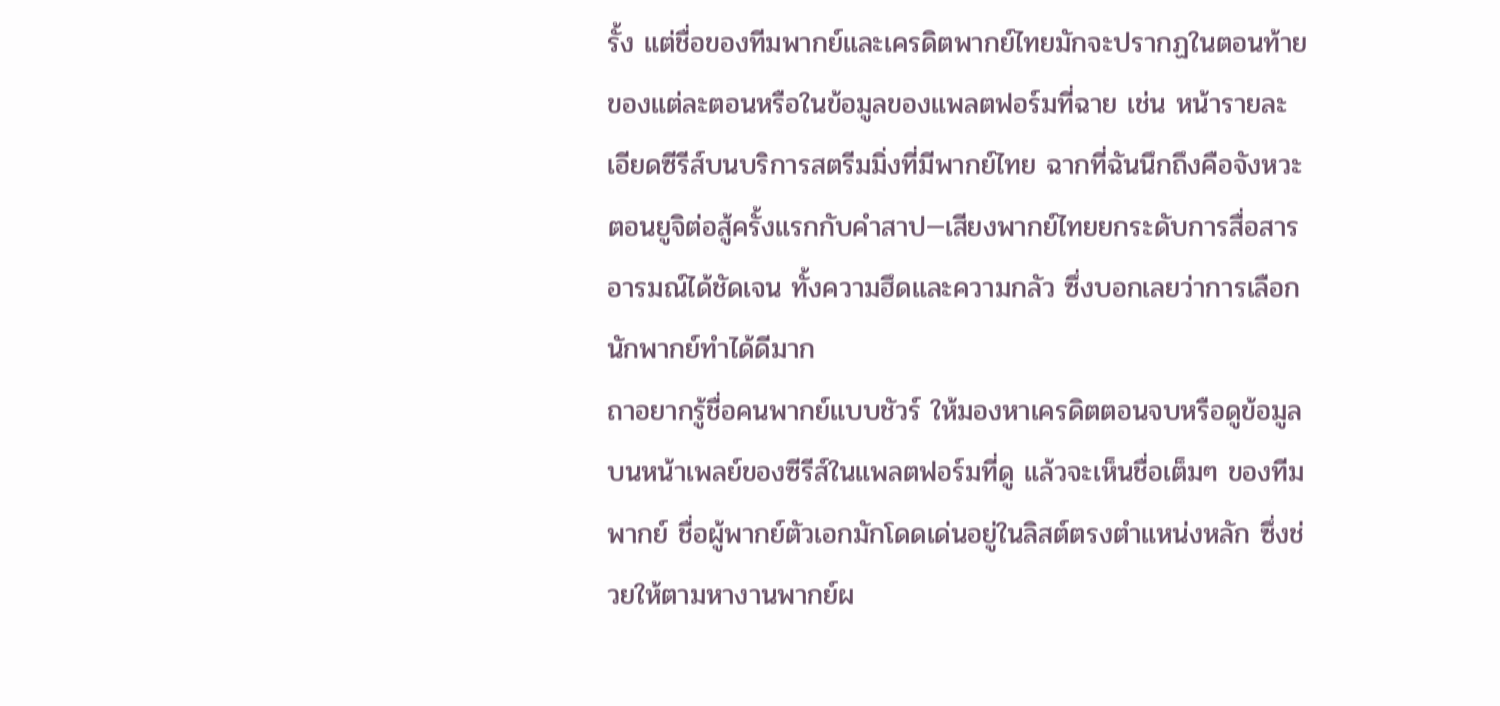รั้ง แต่ชื่อของทีมพากย์และเครดิตพากย์ไทยมักจะปรากฏในตอนท้ายของแต่ละตอนหรือในข้อมูลของแพลตฟอร์มที่ฉาย เช่น หน้ารายละเอียดซีรีส์บนบริการสตรีมมิ่งที่มีพากย์ไทย ฉากที่ฉันนึกถึงคือจังหวะตอนยูจิต่อสู้ครั้งแรกกับคำสาป—เสียงพากย์ไทยยกระดับการสื่อสารอารมณ์ได้ชัดเจน ทั้งความฮึดและความกลัว ซึ่งบอกเลยว่าการเลือกนักพากย์ทำได้ดีมาก
ถาอยากรู้ชื่อคนพากย์แบบชัวร์ ให้มองหาเครดิตตอนจบหรือดูข้อมูลบนหน้าเพลย์ของซีรีส์ในแพลตฟอร์มที่ดู แล้วจะเห็นชื่อเต็มๆ ของทีมพากย์ ชื่อผู้พากย์ตัวเอกมักโดดเด่นอยู่ในลิสต์ตรงตำแหน่งหลัก ซึ่งช่วยให้ตามหางานพากย์ผ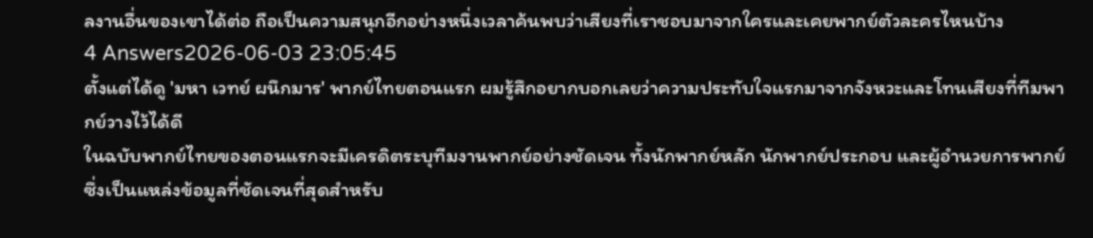ลงานอื่นของเขาได้ต่อ ถือเป็นความสนุกอีกอย่างหนึ่งเวลาค้นพบว่าเสียงที่เราชอบมาจากใครและเคยพากย์ตัวละครไหนบ้าง
4 Answers2026-06-03 23:05:45
ตั้งแต่ได้ดู 'มหา เวทย์ ผนึกมาร' พากย์ไทยตอนแรก ผมรู้สึกอยากบอกเลยว่าความประทับใจแรกมาจากจังหวะและโทนเสียงที่ทีมพากย์วางไว้ได้ดี
ในฉบับพากย์ไทยของตอนแรกจะมีเครดิตระบุทีมงานพากย์อย่างชัดเจน ทั้งนักพากย์หลัก นักพากย์ประกอบ และผู้อำนวยการพากย์ ซึ่งเป็นแหล่งข้อมูลที่ชัดเจนที่สุดสำหรับ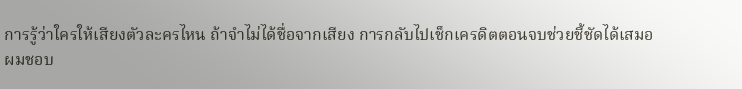การรู้ว่าใครให้เสียงตัวละครไหน ถ้าจำไม่ได้ชื่อจากเสียง การกลับไปเช็กเครดิตตอนจบช่วยชี้ชัดได้เสมอ
ผมชอบ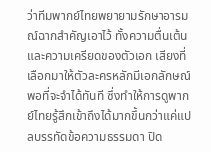ว่าทีมพากย์ไทยพยายามรักษาอารมณ์ฉากสำคัญเอาไว้ ทั้งความตื่นเต้นและความเครียดของตัวเอก เสียงที่เลือกมาให้ตัวละครหลักมีเอกลักษณ์พอที่จะจำได้ทันที ซึ่งทำให้การดูพากย์ไทยรู้สึกเข้าถึงได้มากขึ้นกว่าแค่แปลบรรทัดข้อความธรรมดา ปิด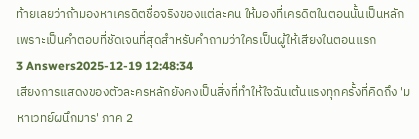ท้ายเลยว่าถ้ามองหาเครดิตชื่อจริงของแต่ละคน ให้มองที่เครดิตในตอนนั้นเป็นหลัก เพราะเป็นคำตอบที่ชัดเจนที่สุดสำหรับคำถามว่าใครเป็นผู้ให้เสียงในตอนแรก
3 Answers2025-12-19 12:48:34
เสียงการแสดงของตัวละครหลักยังคงเป็นสิ่งที่ทำให้ใจฉันเต้นแรงทุกครั้งที่คิดถึง 'มหาเวทย์ผนึกมาร' ภาค 2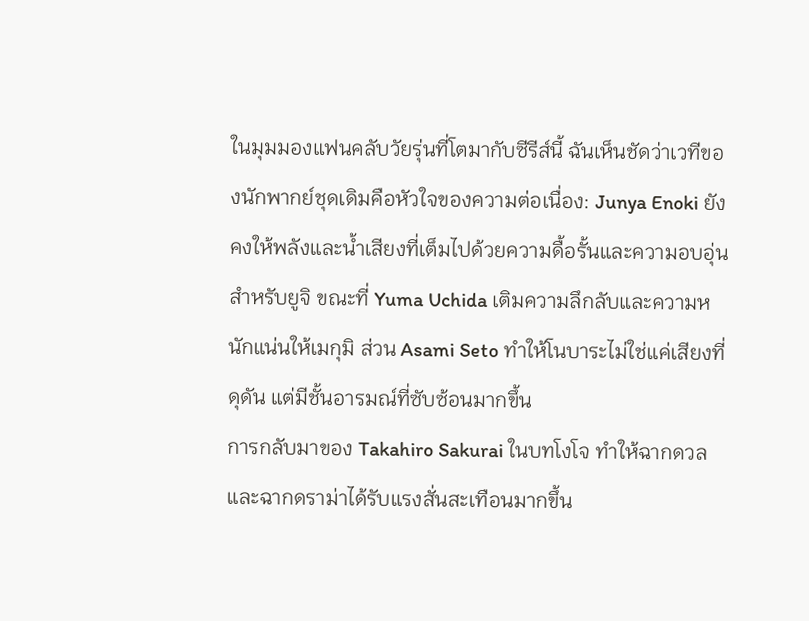ในมุมมองแฟนคลับวัยรุ่นที่โตมากับซีรีส์นี้ ฉันเห็นชัดว่าเวทีของนักพากย์ชุดเดิมคือหัวใจของความต่อเนื่อง: Junya Enoki ยังคงให้พลังและน้ำเสียงที่เต็มไปด้วยความดื้อรั้นและความอบอุ่นสำหรับยูจิ ขณะที่ Yuma Uchida เติมความลึกลับและความหนักแน่นให้เมกุมิ ส่วน Asami Seto ทำให้โนบาระไม่ใช่แค่เสียงที่ดุดัน แต่มีชั้นอารมณ์ที่ซับซ้อนมากขึ้น
การกลับมาของ Takahiro Sakurai ในบทโงโจ ทำให้ฉากดวลและฉากดราม่าได้รับแรงสั่นสะเทือนมากขึ้น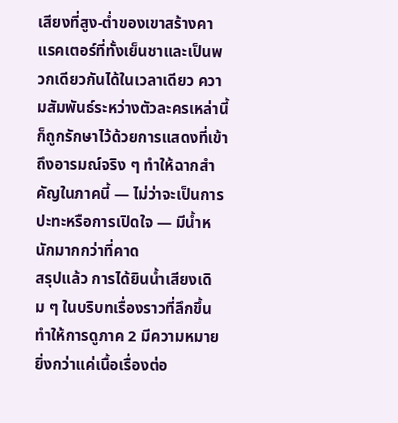เสียงที่สูง-ต่ำของเขาสร้างคาแรคเตอร์ที่ทั้งเย็นชาและเป็นพวกเดียวกันได้ในเวลาเดียว ความสัมพันธ์ระหว่างตัวละครเหล่านี้ก็ถูกรักษาไว้ด้วยการแสดงที่เข้าถึงอารมณ์จริง ๆ ทำให้ฉากสำคัญในภาคนี้ — ไม่ว่าจะเป็นการปะทะหรือการเปิดใจ — มีน้ำหนักมากกว่าที่คาด
สรุปแล้ว การได้ยินน้ำเสียงเดิม ๆ ในบริบทเรื่องราวที่ลึกขึ้นทำให้การดูภาค 2 มีความหมายยิ่งกว่าแค่เนื้อเรื่องต่อ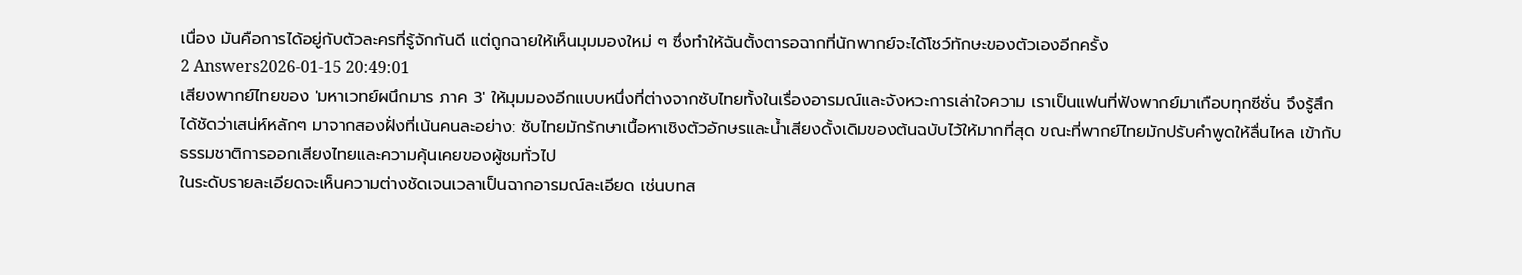เนื่อง มันคือการได้อยู่กับตัวละครที่รู้จักกันดี แต่ถูกฉายให้เห็นมุมมองใหม่ ๆ ซึ่งทำให้ฉันตั้งตารอฉากที่นักพากย์จะได้โชว์ทักษะของตัวเองอีกครั้ง
2 Answers2026-01-15 20:49:01
เสียงพากย์ไทยของ 'มหาเวทย์ผนึกมาร ภาค 3' ให้มุมมองอีกแบบหนึ่งที่ต่างจากซับไทยทั้งในเรื่องอารมณ์และจังหวะการเล่าใจความ เราเป็นแฟนที่ฟังพากย์มาเกือบทุกซีซั่น จึงรู้สึกได้ชัดว่าเสน่ห์หลักๆ มาจากสองฝั่งที่เน้นคนละอย่าง: ซับไทยมักรักษาเนื้อหาเชิงตัวอักษรและน้ำเสียงดั้งเดิมของต้นฉบับไว้ให้มากที่สุด ขณะที่พากย์ไทยมักปรับคำพูดให้ลื่นไหล เข้ากับธรรมชาติการออกเสียงไทยและความคุ้นเคยของผู้ชมทั่วไป
ในระดับรายละเอียดจะเห็นความต่างชัดเจนเวลาเป็นฉากอารมณ์ละเอียด เช่นบทส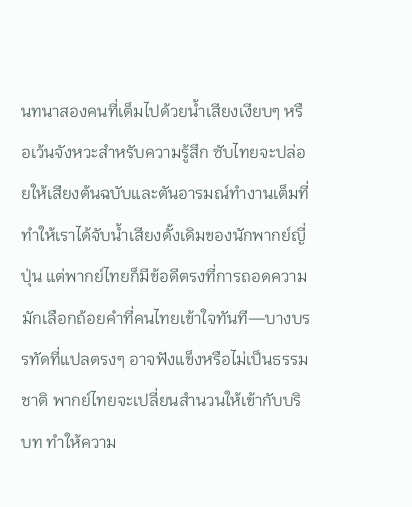นทนาสองคนที่เต็มไปด้วยน้ำเสียงเงียบๆ หรือเว้นจังหวะสำหรับความรู้สึก ซับไทยจะปล่อยให้เสียงต้นฉบับและตันอารมณ์ทำงานเต็มที่ ทำให้เราได้จับน้ำเสียงดั้งเดิมของนักพากย์ญี่ปุ่น แต่พากย์ไทยก็มีข้อดีตรงที่การถอดความมักเลือกถ้อยคำที่คนไทยเข้าใจทันที—บางบรรทัดที่แปลตรงๆ อาจฟังแข็งหรือไม่เป็นธรรมชาติ พากย์ไทยจะเปลี่ยนสำนวนให้เข้ากับบริบท ทำให้ความ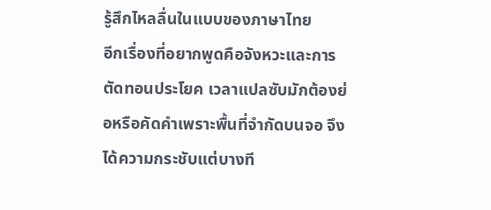รู้สึกไหลลื่นในแบบของภาษาไทย
อีกเรื่องที่อยากพูดคือจังหวะและการตัดทอนประโยค เวลาแปลซับมักต้องย่อหรือคัดคำเพราะพื้นที่จำกัดบนจอ จึงได้ความกระชับแต่บางที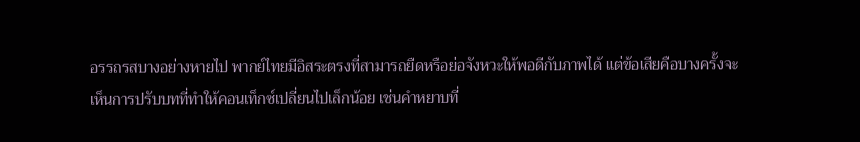อรรถรสบางอย่างหายไป พากย์ไทยมีอิสระตรงที่สามารถยืดหรือย่อจังหวะให้พอดีกับภาพได้ แต่ข้อเสียคือบางครั้งจะเห็นการปรับบทที่ทำให้คอนเท็กซ์เปลี่ยนไปเล็กน้อย เช่นคำหยาบที่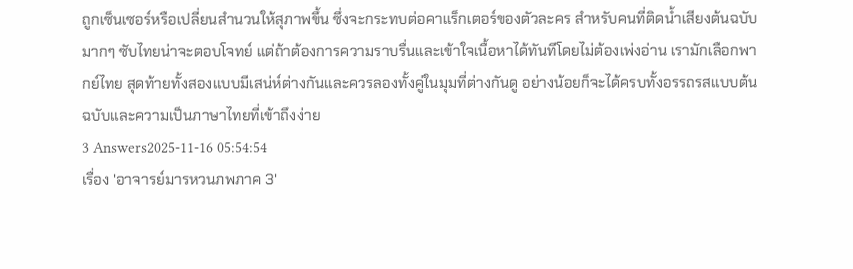ถูกเซ็นเซอร์หรือเปลี่ยนสำนวนให้สุภาพขึ้น ซึ่งจะกระทบต่อคาแร็กเตอร์ของตัวละคร สำหรับคนที่ติดน้ำเสียงต้นฉบับมากๆ ซับไทยน่าจะตอบโจทย์ แต่ถ้าต้องการความราบรื่นและเข้าใจเนื้อหาได้ทันทีโดยไม่ต้องเพ่งอ่าน เรามักเลือกพากย์ไทย สุดท้ายทั้งสองแบบมีเสน่ห์ต่างกันและควรลองทั้งคู่ในมุมที่ต่างกันดู อย่างน้อยก็จะได้ครบทั้งอรรถรสแบบต้นฉบับและความเป็นภาษาไทยที่เข้าถึงง่าย
3 Answers2025-11-16 05:54:54
เรื่อง 'อาจารย์มารหวนภพภาค 3'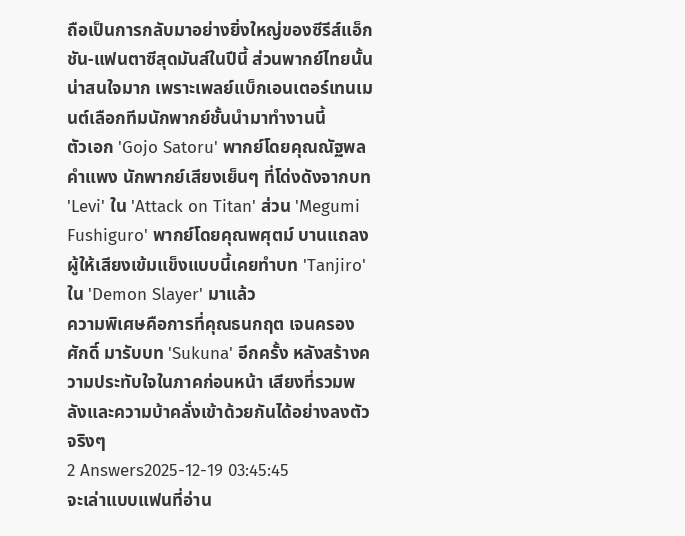ถือเป็นการกลับมาอย่างยิ่งใหญ่ของซีรีส์แอ็กชัน-แฟนตาซีสุดมันส์ในปีนี้ ส่วนพากย์ไทยนั้นน่าสนใจมาก เพราะเพลย์แบ็กเอนเตอร์เทนเมนต์เลือกทีมนักพากย์ชั้นนำมาทำงานนี้
ตัวเอก 'Gojo Satoru' พากย์โดยคุณณัฐพล คำแพง นักพากย์เสียงเย็นๆ ที่โด่งดังจากบท 'Levi' ใน 'Attack on Titan' ส่วน 'Megumi Fushiguro' พากย์โดยคุณพศุตม์ บานแถลง ผู้ให้เสียงเข้มแข็งแบบนี้เคยทำบท 'Tanjiro' ใน 'Demon Slayer' มาแล้ว
ความพิเศษคือการที่คุณธนกฤต เจนครองศักดิ์ มารับบท 'Sukuna' อีกครั้ง หลังสร้างความประทับใจในภาคก่อนหน้า เสียงที่รวมพลังและความบ้าคลั่งเข้าด้วยกันได้อย่างลงตัวจริงๆ
2 Answers2025-12-19 03:45:45
จะเล่าแบบแฟนที่อ่าน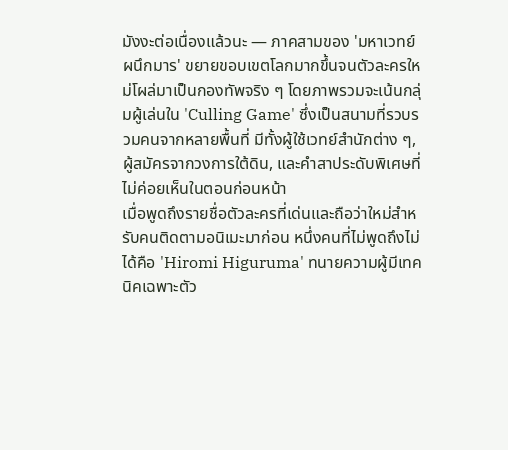มังงะต่อเนื่องแล้วนะ — ภาคสามของ 'มหาเวทย์ผนึกมาร' ขยายขอบเขตโลกมากขึ้นจนตัวละครใหม่โผล่มาเป็นกองทัพจริง ๆ โดยภาพรวมจะเน้นกลุ่มผู้เล่นใน 'Culling Game' ซึ่งเป็นสนามที่รวบรวมคนจากหลายพื้นที่ มีทั้งผู้ใช้เวทย์สำนักต่าง ๆ, ผู้สมัครจากวงการใต้ดิน, และคำสาประดับพิเศษที่ไม่ค่อยเห็นในตอนก่อนหน้า
เมื่อพูดถึงรายชื่อตัวละครที่เด่นและถือว่าใหม่สำหรับคนติดตามอนิเมะมาก่อน หนึ่งคนที่ไม่พูดถึงไม่ได้คือ 'Hiromi Higuruma' ทนายความผู้มีเทคนิคเฉพาะตัว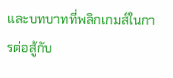และบทบาทที่พลิกเกมส์ในการต่อสู้กับ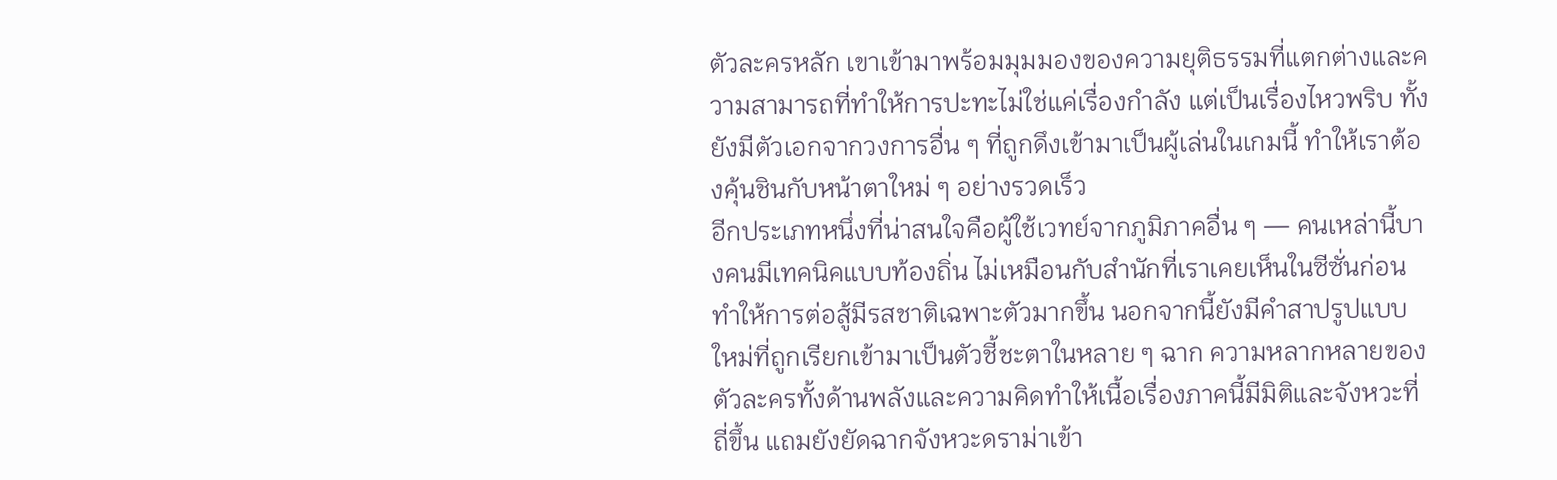ตัวละครหลัก เขาเข้ามาพร้อมมุมมองของความยุติธรรมที่แตกต่างและความสามารถที่ทำให้การปะทะไม่ใช่แค่เรื่องกำลัง แต่เป็นเรื่องไหวพริบ ทั้งยังมีตัวเอกจากวงการอื่น ๆ ที่ถูกดึงเข้ามาเป็นผู้เล่นในเกมนี้ ทำให้เราต้องคุ้นชินกับหน้าตาใหม่ ๆ อย่างรวดเร็ว
อีกประเภทหนึ่งที่น่าสนใจคือผู้ใช้เวทย์จากภูมิภาคอื่น ๆ — คนเหล่านี้บางคนมีเทคนิคแบบท้องถิ่น ไม่เหมือนกับสำนักที่เราเคยเห็นในซีซั่นก่อน ทำให้การต่อสู้มีรสชาติเฉพาะตัวมากขึ้น นอกจากนี้ยังมีคำสาปรูปแบบใหม่ที่ถูกเรียกเข้ามาเป็นตัวชี้ชะตาในหลาย ๆ ฉาก ความหลากหลายของตัวละครทั้งด้านพลังและความคิดทำให้เนื้อเรื่องภาคนี้มีมิติและจังหวะที่ถี่ขึ้น แถมยังยัดฉากจังหวะดราม่าเข้า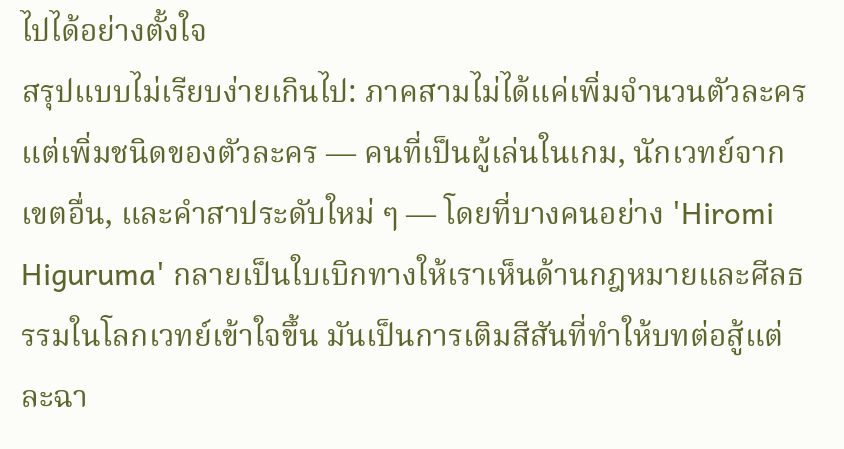ไปได้อย่างตั้งใจ
สรุปแบบไม่เรียบง่ายเกินไป: ภาคสามไม่ได้แค่เพิ่มจำนวนตัวละคร แต่เพิ่มชนิดของตัวละคร — คนที่เป็นผู้เล่นในเกม, นักเวทย์จากเขตอื่น, และคำสาประดับใหม่ ๆ — โดยที่บางคนอย่าง 'Hiromi Higuruma' กลายเป็นใบเบิกทางให้เราเห็นด้านกฎหมายและศีลธรรมในโลกเวทย์เข้าใจขึ้น มันเป็นการเติมสีสันที่ทำให้บทต่อสู้แต่ละฉา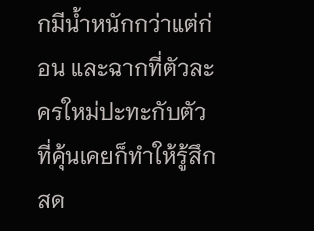กมีน้ำหนักกว่าแต่ก่อน และฉากที่ตัวละครใหม่ปะทะกับตัวที่คุ้นเคยก็ทำให้รู้สึกสด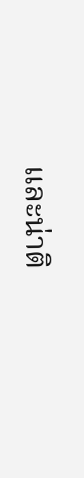และน่าติ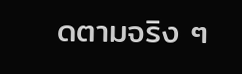ดตามจริง ๆ